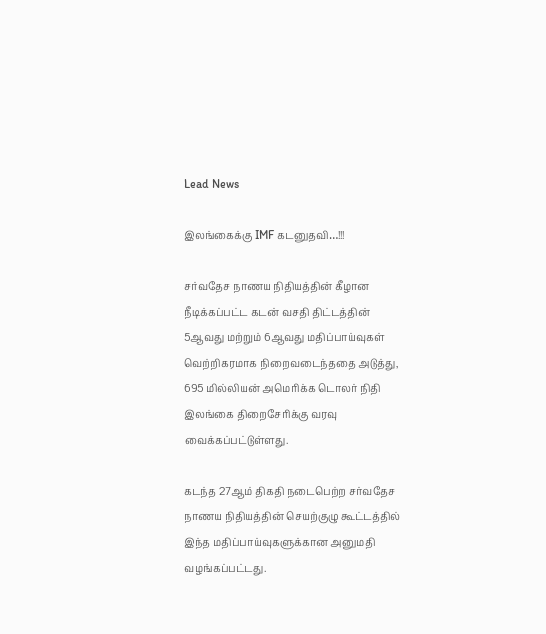Lead News

இலங்கைக்கு IMF கடனுதவி…!!!

சர்வதேச நாணய நிதியத்தின் கீழான நீடிக்கப்பட்ட கடன் வசதி திட்டத்தின் 5ஆவது மற்றும் 6ஆவது மதிப்பாய்வுகள் வெற்றிகரமாக நிறைவடைந்ததை அடுத்து, 695 மில்லியன் அமெரிக்க டொலர் நிதி இலங்கை திறைசேரிக்கு வரவு வைக்கப்பட்டுள்ளது.

கடந்த 27ஆம் திகதி நடைபெற்ற சர்வதேச நாணய நிதியத்தின் செயற்குழு கூட்டத்தில் இந்த மதிப்பாய்வுகளுக்கான அனுமதி வழங்கப்பட்டது.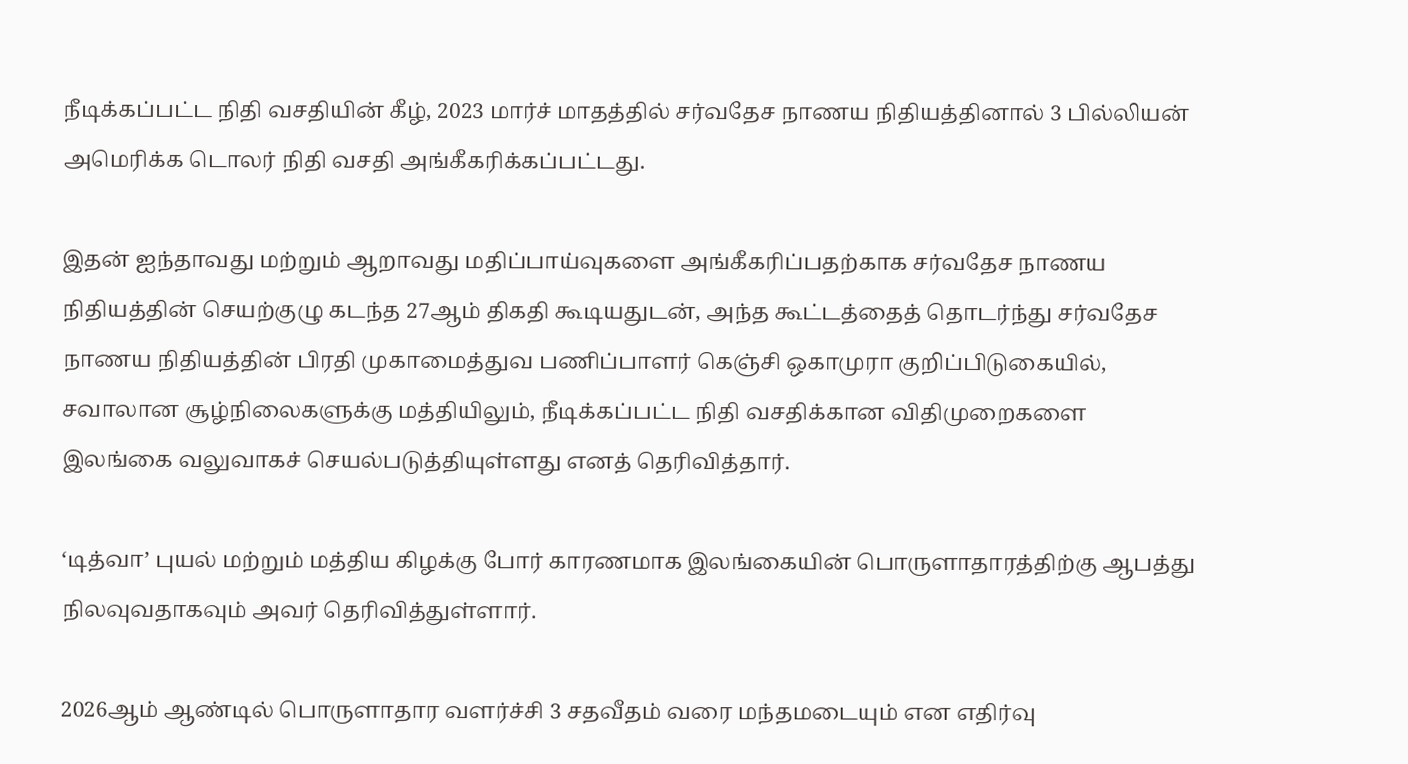நீடிக்கப்பட்ட நிதி வசதியின் கீழ், 2023 மார்ச் மாதத்தில் சர்வதேச நாணய நிதியத்தினால் 3 பில்லியன் அமெரிக்க டொலர் நிதி வசதி அங்கீகரிக்கப்பட்டது.

இதன் ஐந்தாவது மற்றும் ஆறாவது மதிப்பாய்வுகளை அங்கீகரிப்பதற்காக சர்வதேச நாணய நிதியத்தின் செயற்குழு கடந்த 27ஆம் திகதி கூடியதுடன், அந்த கூட்டத்தைத் தொடர்ந்து சர்வதேச நாணய நிதியத்தின் பிரதி முகாமைத்துவ பணிப்பாளர் கெஞ்சி ஒகாமுரா குறிப்பிடுகையில், சவாலான சூழ்நிலைகளுக்கு மத்தியிலும், நீடிக்கப்பட்ட நிதி வசதிக்கான விதிமுறைகளை இலங்கை வலுவாகச் செயல்படுத்தியுள்ளது எனத் தெரிவித்தார்.

‘டித்வா’ புயல் மற்றும் மத்திய கிழக்கு போர் காரணமாக இலங்கையின் பொருளாதாரத்திற்கு ஆபத்து நிலவுவதாகவும் அவர் தெரிவித்துள்ளார்.

2026ஆம் ஆண்டில் பொருளாதார வளர்ச்சி 3 சதவீதம் வரை மந்தமடையும் என எதிர்வு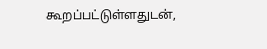கூறப்பட்டுள்ளதுடன்,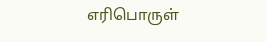எரிபொருள்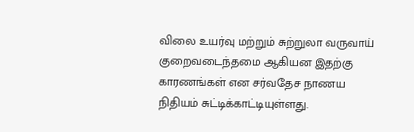விலை உயர்வு மற்றும் சுற்றுலா வருவாய் குறைவடைந்தமை ஆகியன இதற்கு காரணங்கள் என சர்வதேச நாணய நிதியம் சுட்டிக்காட்டியுள்ளது.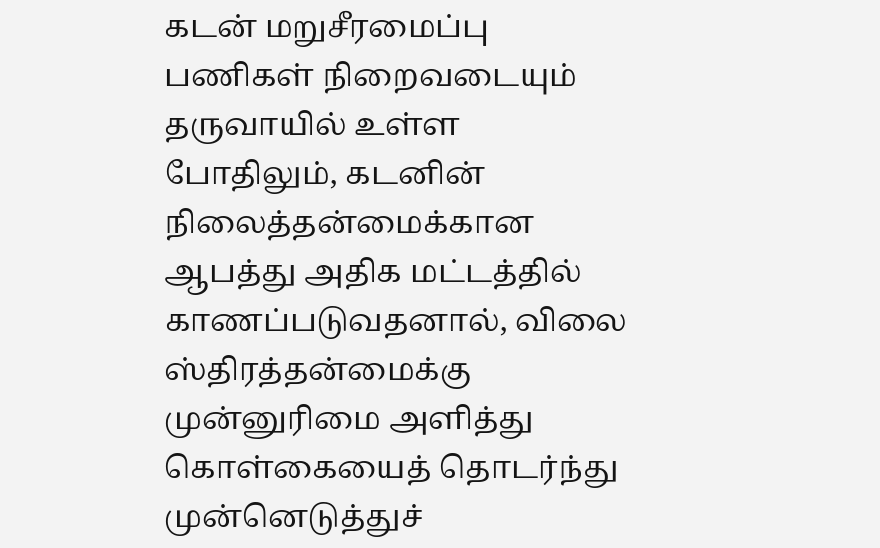கடன் மறுசீரமைப்பு பணிகள் நிறைவடையும் தருவாயில் உள்ள போதிலும், கடனின் நிலைத்தன்மைக்கான ஆபத்து அதிக மட்டத்தில் காணப்படுவதனால், விலை ஸ்திரத்தன்மைக்கு முன்னுரிமை அளித்து கொள்கையைத் தொடர்ந்து முன்னெடுத்துச்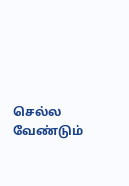செல்ல வேண்டும்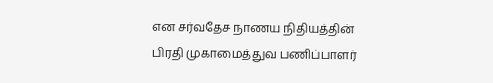என சர்வதேச நாணய நிதியத்தின் பிரதி முகாமைத்துவ பணிப்பாளர்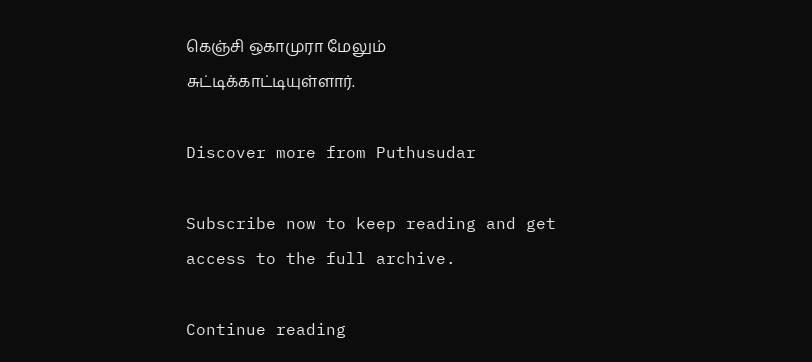கெஞ்சி ஒகாமுரா மேலும் சுட்டிக்காட்டியுள்ளார்.

Discover more from Puthusudar

Subscribe now to keep reading and get access to the full archive.

Continue reading